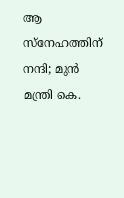ആ സ്നേഹത്തിന് നന്ദി; മുൻ മന്ത്രി കെ.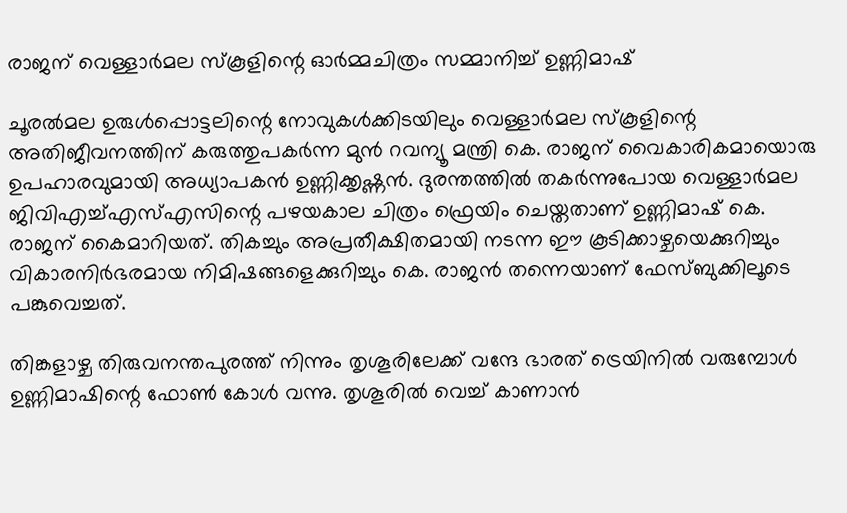രാജന് വെള്ളാർമല സ്കൂളിന്റെ ഓർമ്മചിത്രം സമ്മാനിച്ച് ഉണ്ണിമാഷ്

ചൂരൽമല ഉരുൾപ്പൊട്ടലിന്റെ നോവുകൾക്കിടയിലും വെള്ളാർമല സ്കൂളിന്റെ അതിജീവനത്തിന് കരുത്തുപകർന്ന മുൻ റവന്യൂ മന്ത്രി കെ. രാജന് വൈകാരികമായൊരു ഉപഹാരവുമായി അധ്യാപകൻ ഉണ്ണിക്കൃഷ്ണൻ. ദുരന്തത്തിൽ തകർന്നുപോയ വെള്ളാർമല ജിവിഎച്ച്എസ്എസിന്റെ പഴയകാല ചിത്രം ഫ്രെയിം ചെയ്തതാണ് ഉണ്ണിമാഷ് കെ. രാജന് കൈമാറിയത്. തികച്ചും അപ്രതീക്ഷിതമായി നടന്ന ഈ കൂടിക്കാഴ്ചയെക്കുറിച്ചും വികാരനിർഭരമായ നിമിഷങ്ങളെക്കുറിച്ചും കെ. രാജൻ തന്നെയാണ് ഫേസ്ബുക്കിലൂടെ പങ്കുവെച്ചത്.

തിങ്കളാഴ്ച തിരുവനന്തപുരത്ത് നിന്നും തൃശൂരിലേക്ക് വന്ദേ ഭാരത് ട്രെയിനിൽ വരുമ്പോൾ ഉണ്ണിമാഷിന്റെ ഫോൺ കോൾ വന്നു. തൃശൂരിൽ വെച്ച് കാണാൻ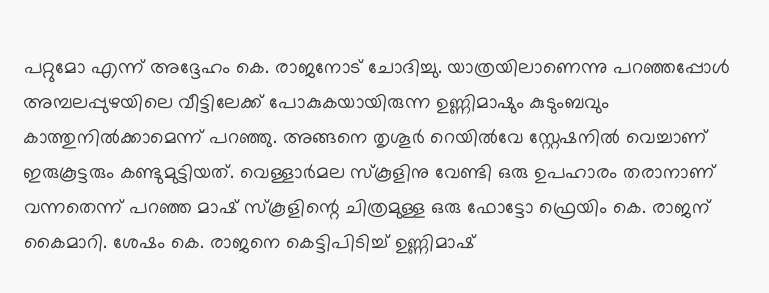പറ്റുമോ എന്ന് അദ്ദേഹം കെ. രാജനോട് ചോദിച്ചു. യാത്രയിലാണെന്നു പറഞ്ഞപ്പോൾ അമ്പലപ്പുഴയിലെ വീട്ടിലേക്ക് പോകുകയായിരുന്ന ഉണ്ണിമാഷും കുടുംബവും കാത്തുനിൽക്കാമെന്ന് പറഞ്ഞു. അങ്ങനെ തൃശൂർ റെയിൽവേ സ്റ്റേഷനിൽ വെച്ചാണ് ഇരുകൂട്ടരും കണ്ടുമുട്ടിയത്. വെള്ളാർമല സ്‌കൂളിനു വേണ്ടി ഒരു ഉപഹാരം തരാനാണ് വന്നതെന്ന് പറഞ്ഞ മാഷ് സ്‌കൂളിന്റെ ചിത്രമുള്ള ഒരു ഫോട്ടോ ഫ്രെയിം കെ. രാജന് കൈമാറി. ശേഷം കെ. രാജനെ കെട്ടിപിടിച്ച് ഉണ്ണിമാഷ്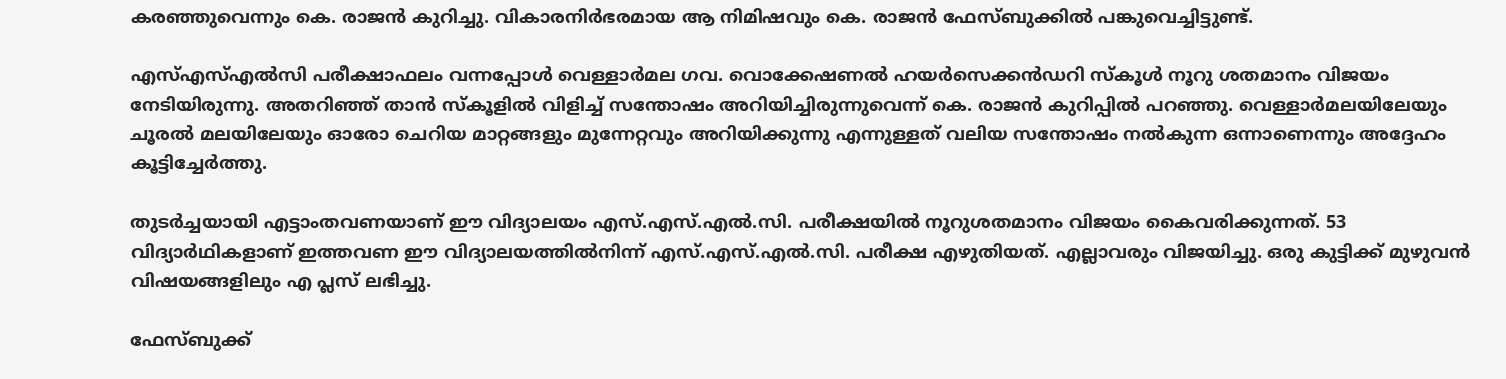കരഞ്ഞുവെന്നും കെ. രാജൻ കുറിച്ചു. വികാരനിർഭരമായ ആ നിമിഷവും കെ. രാജൻ ഫേസ്ബുക്കിൽ പങ്കുവെച്ചിട്ടുണ്ട്.

എസ്എസ്എൽസി പരീക്ഷാഫലം വന്നപ്പോൾ വെള്ളാർമല ഗവ. വൊക്കേഷണൽ ഹയർസെക്കൻഡറി സ്‌കൂൾ നൂറു ശതമാനം വിജയം നേടിയിരുന്നു. അതറിഞ്ഞ് താൻ സ്‌കൂളിൽ വിളിച്ച് സന്തോഷം അറിയിച്ചിരുന്നുവെന്ന് കെ. രാജൻ കുറിപ്പിൽ പറഞ്ഞു. വെള്ളാർമലയിലേയും ചൂരൽ മലയിലേയും ഓരോ ചെറിയ മാറ്റങ്ങളും മുന്നേറ്റവും അറിയിക്കുന്നു എന്നുള്ളത് വലിയ സന്തോഷം നൽകുന്ന ഒന്നാണെന്നും അദ്ദേഹം കൂട്ടിച്ചേർത്തു.

തുടർച്ചയായി എട്ടാംതവണയാണ് ഈ വിദ്യാലയം എസ്.എസ്.എൽ.സി. പരീക്ഷയിൽ നൂറുശതമാനം വിജയം കൈവരിക്കുന്നത്. 53 വിദ്യാർഥികളാണ് ഇത്തവണ ഈ വിദ്യാലയത്തിൽനിന്ന് എസ്.എസ്.എൽ.സി. പരീക്ഷ എഴുതിയത്. എല്ലാവരും വിജയിച്ചു. ഒരു കുട്ടിക്ക് മുഴുവൻ വിഷയങ്ങളിലും എ പ്ലസ് ലഭിച്ചു.

ഫേസ്ബുക്ക്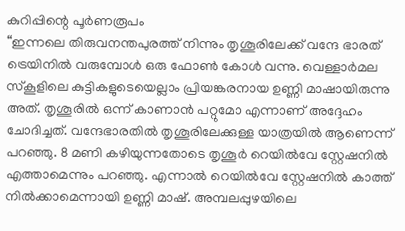കുറിപ്പിന്റെ പൂർണരൂപം
“ഇന്നലെ തിരുവനന്തപുരത്ത് നിന്നും തൃശൂരിലേക്ക് വന്ദേ ഭാരത് ട്രെയിനിൽ വരുമ്പോൾ ഒരു ഫോൺ കോൾ വന്നു. വെള്ളാർമല സ്‌കൂളിലെ കുട്ടികളുടെയെല്ലാം പ്രിയങ്കരനായ ഉണ്ണി മാഷായിരുന്നു അത്. തൃശൂരിൽ ഒന്ന് കാണാൻ പറ്റുമോ എന്നാണ് അദ്ദേഹം ചോദിച്ചത്. വന്ദേഭാരതിൽ തൃശൂരിലേക്കുള്ള യാത്രയിൽ ആണെന്ന് പറഞ്ഞു. 8 മണി കഴിയുന്നതോടെ തൃശൂർ റെയിൽവേ സ്റ്റേഷനിൽ എത്താമെന്നും പറഞ്ഞു. എന്നാൽ റെയിൽവേ സ്റ്റേഷനിൽ കാത്ത് നിൽക്കാമെന്നായി ഉണ്ണി മാഷ്. അമ്പലപ്പുഴയിലെ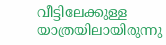വീട്ടിലേക്കുള്ള യാത്രയിലായിരുന്നു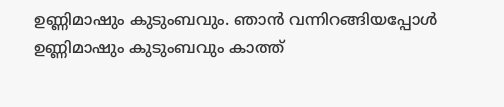ഉണ്ണിമാഷും കുടുംബവും. ഞാൻ വന്നിറങ്ങിയപ്പോൾ ഉണ്ണിമാഷും കുടുംബവും കാത്ത്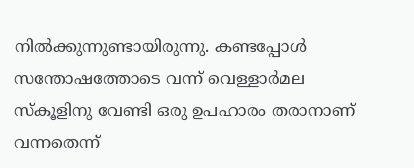നിൽക്കുന്നുണ്ടായിരുന്നു. കണ്ടപ്പോൾ സന്തോഷത്തോടെ വന്ന് വെള്ളാർമല സ്‌കൂളിനു വേണ്ടി ഒരു ഉപഹാരം തരാനാണ് വന്നതെന്ന്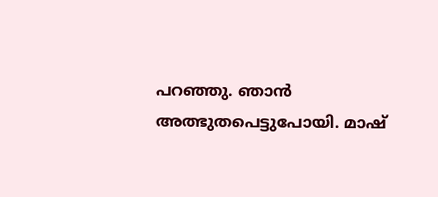പറഞ്ഞു. ഞാൻ അത്ഭുതപെട്ടുപോയി. മാഷ്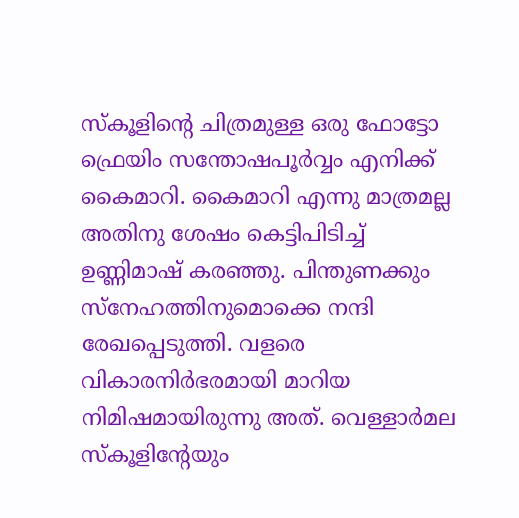സ്‌കൂളിന്റെ ചിത്രമുള്ള ഒരു ഫോട്ടോ ഫ്രെയിം സന്തോഷപൂർവ്വം എനിക്ക് കൈമാറി. കൈമാറി എന്നു മാത്രമല്ല അതിനു ശേഷം കെട്ടിപിടിച്ച് ഉണ്ണിമാഷ് കരഞ്ഞു. പിന്തുണക്കും സ്‌നേഹത്തിനുമൊക്കെ നന്ദി രേഖപ്പെടുത്തി. വളരെ വികാരനിർഭരമായി മാറിയ നിമിഷമായിരുന്നു അത്. വെള്ളാർമല സ്‌കൂളിന്റേയും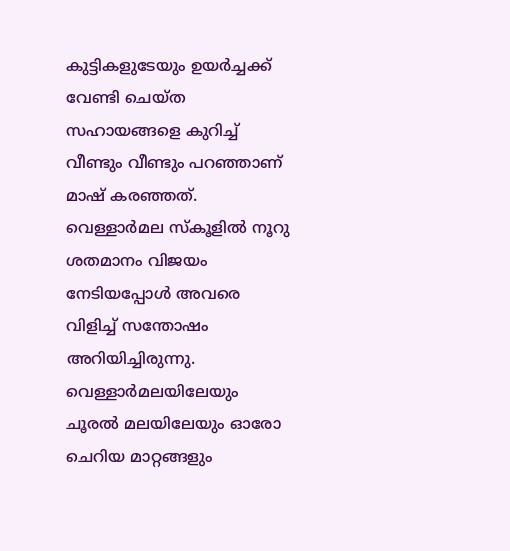കുട്ടികളുടേയും ഉയർച്ചക്ക് വേണ്ടി ചെയ്ത സഹായങ്ങളെ കുറിച്ച് വീണ്ടും വീണ്ടും പറഞ്ഞാണ് മാഷ് കരഞ്ഞത്. വെള്ളാർമല സ്‌കൂളിൽ നൂറു ശതമാനം വിജയം നേടിയപ്പോൾ അവരെ വിളിച്ച് സന്തോഷം അറിയിച്ചിരുന്നു. വെള്ളാർമലയിലേയും ചൂരൽ മലയിലേയും ഓരോ ചെറിയ മാറ്റങ്ങളും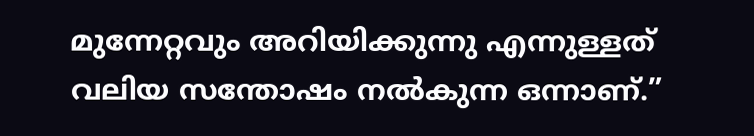മുന്നേറ്റവും അറിയിക്കുന്നു എന്നുള്ളത് വലിയ സന്തോഷം നൽകുന്ന ഒന്നാണ്.”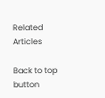Related Articles

Back to top button